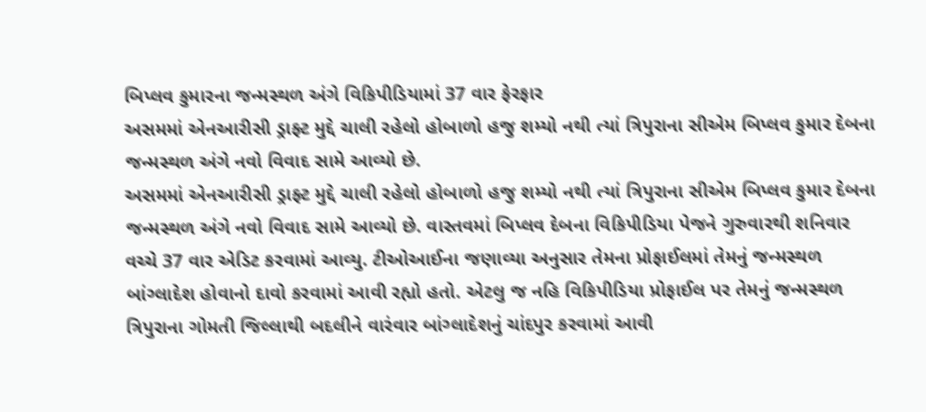બિપ્લવ કુમારના જન્મસ્થળ અંગે વિકિપીડિયામાં 37 વાર ફેરફાર
અસમમાં એનઆરીસી ડ્રાફ્ટ મુદ્દે ચાલી રહેલો હોબાળો હજુ શમ્યો નથી ત્યાં ત્રિપુરાના સીએમ બિપ્લવ કુમાર દેબના જન્મસ્થળ અંગે નવો વિવાદ સામે આવ્યો છે.
અસમમાં એનઆરીસી ડ્રાફ્ટ મુદ્દે ચાલી રહેલો હોબાળો હજુ શમ્યો નથી ત્યાં ત્રિપુરાના સીએમ બિપ્લવ કુમાર દેબના જન્મસ્થળ અંગે નવો વિવાદ સામે આવ્યો છે. વાસ્તવમાં બિપ્લવ દેબના વિકિપીડિયા પેજને ગુરુવારથી શનિવાર વચ્ચે 37 વાર એડિટ કરવામાં આવ્યુ. ટીઓઆઈના જણાવ્યા અનુસાર તેમના પ્રોફાઈલમાં તેમનું જન્મસ્થળ બાંગ્લાદેશ હોવાનો દાવો કરવામાં આવી રહ્યો હતો. એટલુ જ નહિ વિકિપીડિયા પ્રોફાઈલ પર તેમનું જન્મસ્થળ ત્રિપુરાના ગોમતી જિલ્લાથી બદલીને વારંવાર બાંગ્લાદેશનું ચાંદપુર કરવામાં આવી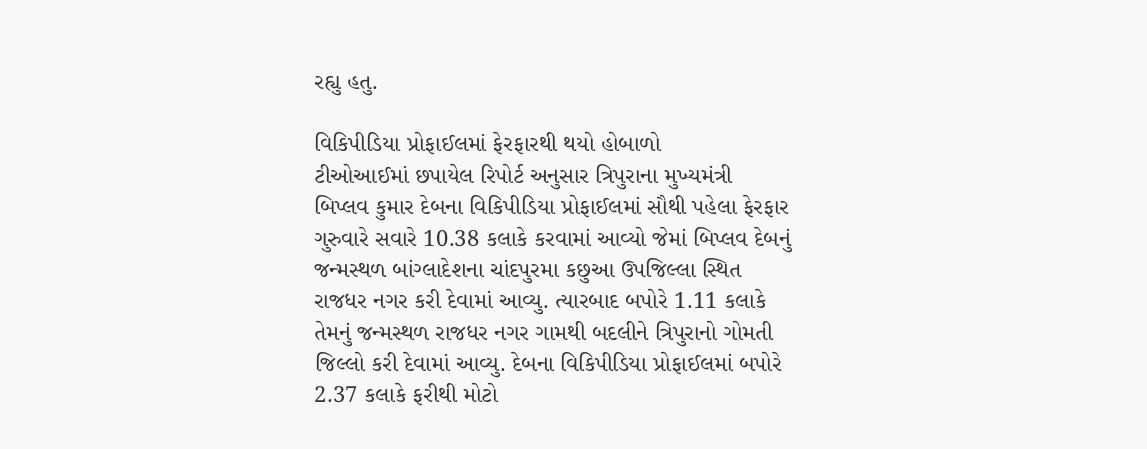રહ્યુ હતુ.

વિકિપીડિયા પ્રોફાઈલમાં ફેરફારથી થયો હોબાળો
ટીઓઆઈમાં છપાયેલ રિપોર્ટ અનુસાર ત્રિપુરાના મુખ્યમંત્રી બિપ્લવ કુમાર દેબના વિકિપીડિયા પ્રોફાઈલમાં સૌથી પહેલા ફેરફાર ગુરુવારે સવારે 10.38 કલાકે કરવામાં આવ્યો જેમાં બિપ્લવ દેબનું જન્મસ્થળ બાંગ્લાદેશના ચાંદપુરમા કછુઆ ઉપજિલ્લા સ્થિત રાજધર નગર કરી દેવામાં આવ્યુ. ત્યારબાદ બપોરે 1.11 કલાકે તેમનું જન્મસ્થળ રાજધર નગર ગામથી બદલીને ત્રિપુરાનો ગોમતી જિલ્લો કરી દેવામાં આવ્યુ. દેબના વિકિપીડિયા પ્રોફાઈલમાં બપોરે 2.37 કલાકે ફરીથી મોટો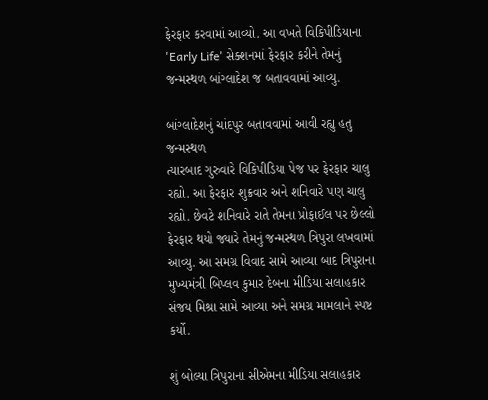ફેરફાર કરવામાં આવ્યો. આ વખતે વિકિપીડિયાના 'Early Life' સેક્શનમાં ફેરફાર કરીને તેમનું જન્મસ્થળ બાંગ્લાદેશ જ બતાવવામાં આવ્યુ.

બાંગ્લાદેશનું ચાંદપુર બતાવવામાં આવી રહ્યુ હતુ જન્મસ્થળ
ત્યારબાદ ગુરુવારે વિકિપીડિયા પેજ પર ફેરફાર ચાલુ રહ્યો. આ ફેરફાર શુક્રવાર અને શનિવારે પણ ચાલુ રહ્યો. છેવટે શનિવારે રાતે તેમના પ્રોફાઈલ પર છેલ્લો ફેરફાર થયો જ્યારે તેમનું જન્મસ્થળ ત્રિપુરા લખવામાં આવ્યુ. આ સમગ્ર વિવાદ સામે આવ્યા બાદ ત્રિપુરાના મુખ્યમંત્રી બિપ્લવ કુમાર દેબના મીડિયા સલાહકાર સંજય મિશ્રા સામે આવ્યા અને સમગ્ર મામલાને સ્પષ્ટ કર્યો.

શું બોલ્યા ત્રિપુરાના સીએમના મીડિયા સલાહકાર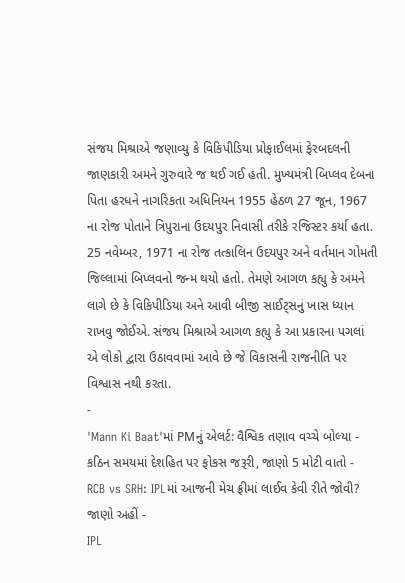સંજય મિશ્રાએ જણાવ્યુ કે વિકિપીડિયા પ્રોફાઈલમાં ફેરબદલની જાણકારી અમને ગુરુવારે જ થઈ ગઈ હતી. મુખ્યમંત્રી બિપ્લવ દેબના પિતા હરધને નાગરિકતા અધિનિયન 1955 હેઠળ 27 જૂન, 1967 ના રોજ પોતાને ત્રિપુરાના ઉદયપુર નિવાસી તરીકે રજિસ્ટર કર્યા હતા. 25 નવેમ્બર, 1971 ના રોજ તત્કાલિન ઉદયપુર અને વર્તમાન ગોમતી જિલ્લામાં બિપ્લવનો જન્મ થયો હતો. તેમણે આગળ કહ્યુ કે અમને લાગે છે કે વિકિપીડિયા અને આવી બીજી સાઈટ્સનું ખાસ ધ્યાન રાખવુ જોઈએ. સંજય મિશ્રાએ આગળ કહ્યુ કે આ પ્રકારના પગલાં એ લોકો દ્વારા ઉઠાવવામાં આવે છે જે વિકાસની રાજનીતિ પર વિશ્વાસ નથી કરતા.
-
'Mann Ki Baat'માં PMનું એલર્ટ: વૈશ્વિક તણાવ વચ્ચે બોલ્યા - કઠિન સમયમાં દેશહિત પર ફોકસ જરૂરી, જાણો 5 મોટી વાતો -
RCB vs SRH: IPLમાં આજની મેચ ફ્રીમાં લાઈવ કેવી રીતે જોવી? જાણો અહીં -
IPL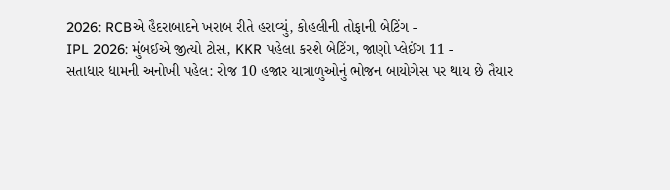2026: RCBએ હૈદરાબાદને ખરાબ રીતે હરાવ્યું, કોહલીની તોફાની બેટિંગ -
IPL 2026: મુંબઈએ જીત્યો ટોસ, KKR પહેલા કરશે બેટિંગ, જાણો પ્લેઈંગ 11 -
સતાધાર ધામની અનોખી પહેલ: રોજ 10 હજાર યાત્રાળુઓનું ભોજન બાયોગેસ પર થાય છે તૈયાર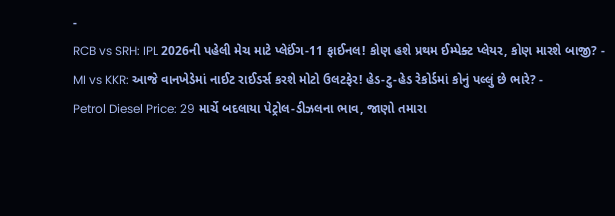-
RCB vs SRH: IPL 2026ની પહેલી મેચ માટે પ્લેઈંગ-11 ફાઈનલ! કોણ હશે પ્રથમ ઈમ્પેક્ટ પ્લેયર, કોણ મારશે બાજી? -
MI vs KKR: આજે વાનખેડેમાં નાઈટ રાઈડર્સ કરશે મોટો ઉલટફેર! હેડ-ટુ-હેડ રેકોર્ડમાં કોનું પલ્લું છે ભારે? -
Petrol Diesel Price: 29 માર્ચે બદલાયા પેટ્રોલ-ડીઝલના ભાવ, જાણો તમારા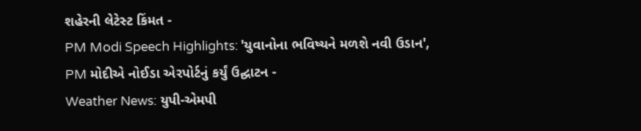શહેરની લેટેસ્ટ કિંમત -
PM Modi Speech Highlights: 'યુવાનોના ભવિષ્યને મળશે નવી ઉડાન', PM મોદીએ નોઈડા એરપોર્ટનું કર્યું ઉદ્ઘાટન -
Weather News: યુપી-એમપી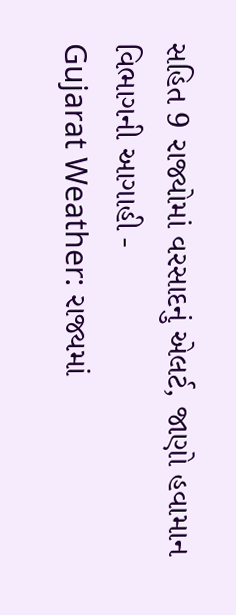સહિત 9 રાજ્યોમાં વરસાદનું એલર્ટ, જાણો હવામાન વિભાગની આગાહી -
Gujarat Weather: રાજ્યમાં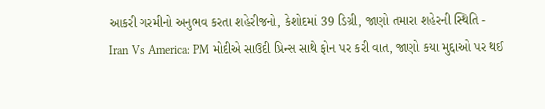આકરી ગરમીનો અનુભવ કરતા શહેરીજનો, કેશોદમાં 39 ડિગ્રી, જાણો તમારા શહેરની સ્થિતિ -
Iran Vs America: PM મોદીએ સાઉદી પ્રિન્સ સાથે ફોન પર કરી વાત, જાણો કયા મુદ્દાઓ પર થઈ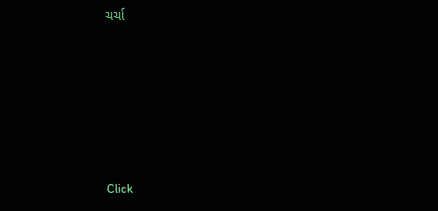ચર્ચા






Click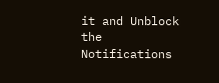it and Unblock the Notifications